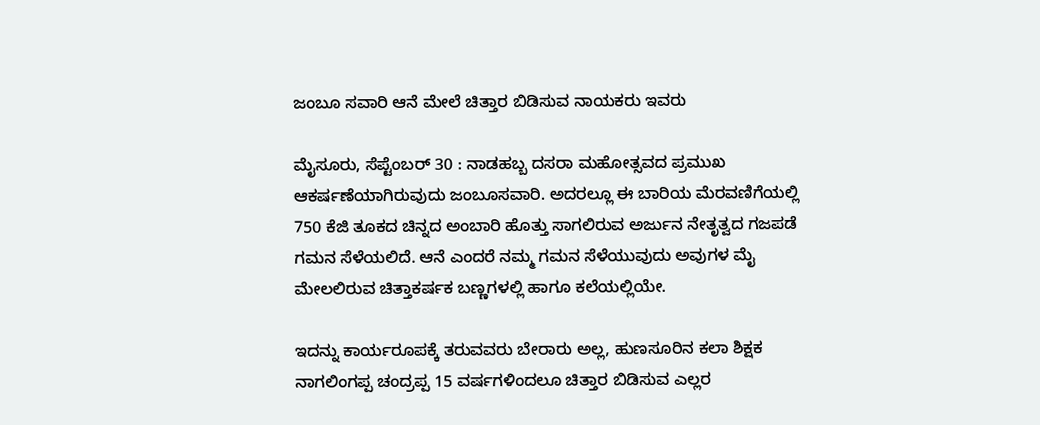ಜಂಬೂ ಸವಾರಿ ಆನೆ ಮೇಲೆ ಚಿತ್ತಾರ ಬಿಡಿಸುವ ನಾಯಕರು ಇವರು

ಮೈಸೂರು, ಸೆಪ್ಟೆಂಬರ್ 30 : ನಾಡಹಬ್ಬ ದಸರಾ ಮಹೋತ್ಸವದ ಪ್ರಮುಖ ಆಕರ್ಷಣೆಯಾಗಿರುವುದು ಜಂಬೂಸವಾರಿ. ಅದರಲ್ಲೂ ಈ ಬಾರಿಯ ಮೆರವಣಿಗೆಯಲ್ಲಿ 750 ಕೆಜಿ ತೂಕದ ಚಿನ್ನದ ಅಂಬಾರಿ ಹೊತ್ತು ಸಾಗಲಿರುವ ಅರ್ಜುನ ನೇತೃತ್ವದ ಗಜಪಡೆ ಗಮನ ಸೆಳೆಯಲಿದೆ. ಆನೆ ಎಂದರೆ ನಮ್ಮ ಗಮನ ಸೆಳೆಯುವುದು ಅವುಗಳ ಮೈ ಮೇಲಲಿರುವ ಚಿತ್ತಾಕರ್ಷಕ ಬಣ್ಣಗಳಲ್ಲಿ ಹಾಗೂ ಕಲೆಯಲ್ಲಿಯೇ.

ಇದನ್ನು ಕಾರ್ಯರೂಪಕ್ಕೆ ತರುವವರು ಬೇರಾರು ಅಲ್ಲ, ಹುಣಸೂರಿನ ಕಲಾ ಶಿಕ್ಷಕ ನಾಗಲಿಂಗಪ್ಪ ಚಂದ್ರಪ್ಪ 15 ವರ್ಷಗಳಿಂದಲೂ ಚಿತ್ತಾರ ಬಿಡಿಸುವ ಎಲ್ಲರ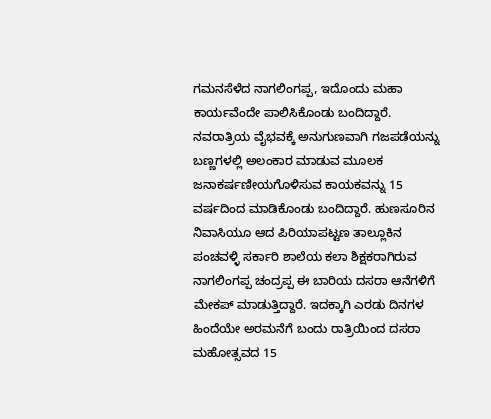ಗಮನಸೆಳೆದ ನಾಗಲಿಂಗಪ್ಪ, ಇದೊಂದು ಮಹಾ ಕಾರ್ಯವೆಂದೇ ಪಾಲಿಸಿಕೊಂಡು ಬಂದಿದ್ದಾರೆ.
ನವರಾತ್ರಿಯ ವೈಭವಕ್ಕೆ ಅನುಗುಣವಾಗಿ ಗಜಪಡೆಯನ್ನು ಬಣ್ಣಗಳಲ್ಲಿ ಅಲಂಕಾರ ಮಾಡುವ ಮೂಲಕ ಜನಾಕರ್ಷಣೀಯಗೊಳಿಸುವ ಕಾಯಕವನ್ನು 15 ವರ್ಷದಿಂದ ಮಾಡಿಕೊಂಡು ಬಂದಿದ್ದಾರೆ. ಹುಣಸೂರಿನ ನಿವಾಸಿಯೂ ಆದ ಪಿರಿಯಾಪಟ್ಟಣ ತಾಲ್ಲೂಕಿನ ಪಂಚವಳ್ಳಿ ಸರ್ಕಾರಿ ಶಾಲೆಯ ಕಲಾ ಶಿಕ್ಷಕರಾಗಿರುವ ನಾಗಲಿಂಗಪ್ಪ ಚಂದ್ರಪ್ಪ ಈ ಬಾರಿಯ ದಸರಾ ಆನೆಗಳಿಗೆ ಮೇಕಪ್ ಮಾಡುತ್ತಿದ್ದಾರೆ. ಇದಕ್ಕಾಗಿ ಎರಡು ದಿನಗಳ ಹಿಂದೆಯೇ ಅರಮನೆಗೆ ಬಂದು ರಾತ್ರಿಯಿಂದ ದಸರಾ ಮಹೋತ್ಸವದ 15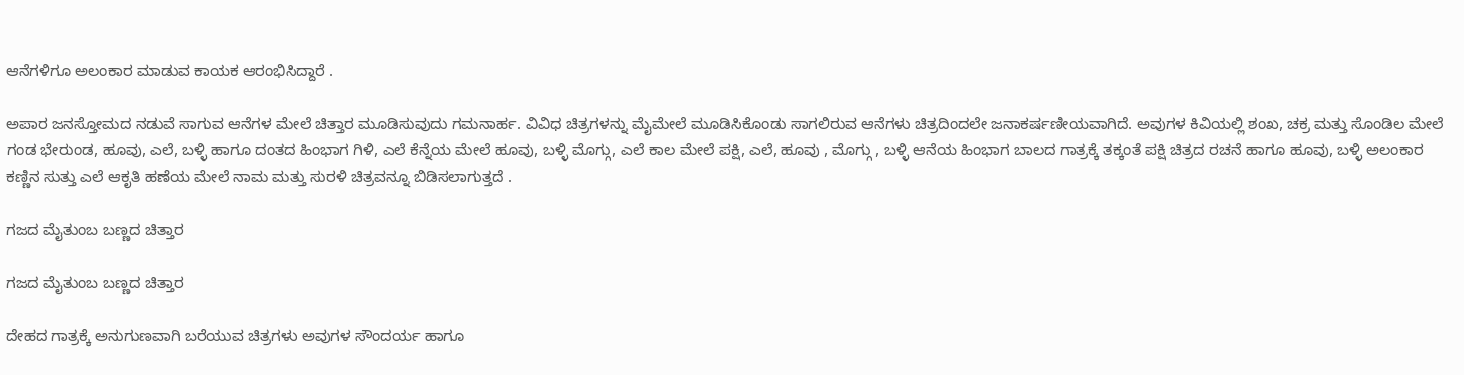ಆನೆಗಳಿಗೂ ಅಲಂಕಾರ ಮಾಡುವ ಕಾಯಕ ಆರಂಭಿಸಿದ್ದಾರೆ .

ಅಪಾರ ಜನಸ್ತೋಮದ ನಡುವೆ ಸಾಗುವ ಆನೆಗಳ ಮೇಲೆ ಚಿತ್ತಾರ ಮೂಡಿಸುವುದು ಗಮನಾರ್ಹ. ವಿವಿಧ ಚಿತ್ರಗಳನ್ನು ಮೈಮೇಲೆ ಮೂಡಿಸಿಕೊಂಡು ಸಾಗಲಿರುವ ಆನೆಗಳು ಚಿತ್ರದಿಂದಲೇ ಜನಾಕರ್ಷಣೀಯವಾಗಿದೆ. ಅವುಗಳ ಕಿವಿಯಲ್ಲಿ ಶಂಖ, ಚಕ್ರ ಮತ್ತು ಸೊಂಡಿಲ ಮೇಲೆ ಗಂಡ ಭೇರುಂಡ, ಹೂವು, ಎಲೆ, ಬಳ್ಳಿ ಹಾಗೂ ದಂತದ ಹಿಂಭಾಗ ಗಿಳಿ, ಎಲೆ ಕೆನ್ನೆಯ ಮೇಲೆ ಹೂವು, ಬಳ್ಳಿ ಮೊಗ್ಗು, ಎಲೆ ಕಾಲ ಮೇಲೆ ಪಕ್ಷಿ, ಎಲೆ, ಹೂವು , ಮೊಗ್ಗು , ಬಳ್ಳಿ ಆನೆಯ ಹಿಂಭಾಗ ಬಾಲದ ಗಾತ್ರಕ್ಕೆ ತಕ್ಕಂತೆ ಪಕ್ಷಿ ಚಿತ್ರದ ರಚನೆ ಹಾಗೂ ಹೂವು, ಬಳ್ಳಿ ಅಲಂಕಾರ ಕಣ್ಣಿನ ಸುತ್ತು ಎಲೆ ಆಕೃತಿ ಹಣೆಯ ಮೇಲೆ ನಾಮ ಮತ್ತು ಸುರಳಿ ಚಿತ್ರವನ್ನೂ ಬಿಡಿಸಲಾಗುತ್ತದೆ .

ಗಜದ ಮೈತುಂಬ ಬಣ್ಣದ ಚಿತ್ತಾರ

ಗಜದ ಮೈತುಂಬ ಬಣ್ಣದ ಚಿತ್ತಾರ

ದೇಹದ ಗಾತ್ರಕ್ಕೆ ಅನುಗುಣವಾಗಿ ಬರೆಯುವ ಚಿತ್ರಗಳು ಅವುಗಳ ಸೌಂದರ್ಯ ಹಾಗೂ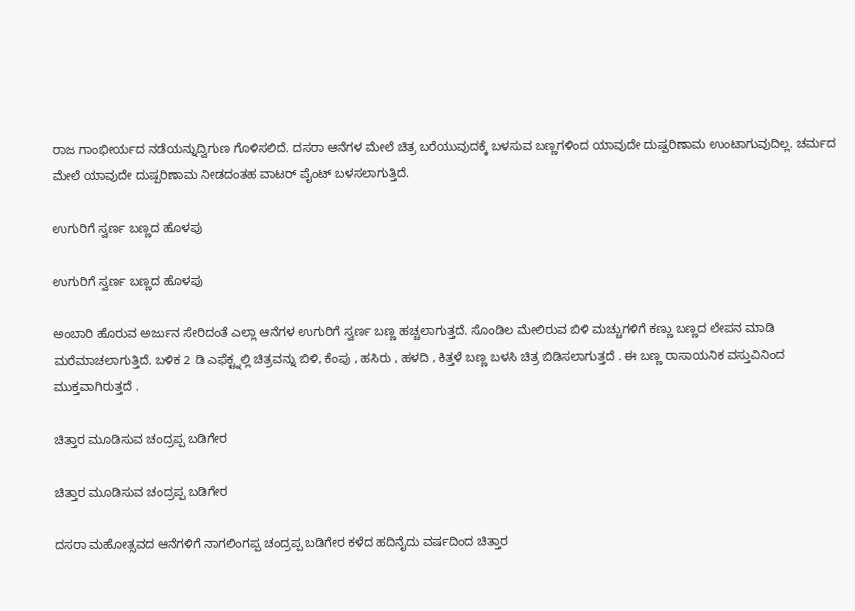ರಾಜ ಗಾಂಭೀರ್ಯದ ನಡೆಯನ್ನುದ್ವಿಗುಣ ಗೊಳಿಸಲಿದೆ. ದಸರಾ ಆನೆಗಳ ಮೇಲೆ ಚಿತ್ರ ಬರೆಯುವುದಕ್ಕೆ ಬಳಸುವ ಬಣ್ಣಗಳಿಂದ ಯಾವುದೇ ದುಷ್ಪರಿಣಾಮ ಉಂಟಾಗುವುದಿಲ್ಲ. ಚರ್ಮದ ಮೇಲೆ ಯಾವುದೇ ದುಷ್ಪರಿಣಾಮ ನೀಡದಂತಹ ವಾಟರ್ ಪೈಂಟ್ ಬಳಸಲಾಗುತ್ತಿದೆ.

ಉಗುರಿಗೆ ಸ್ವರ್ಣ ಬಣ್ಣದ ಹೊಳಪು

ಉಗುರಿಗೆ ಸ್ವರ್ಣ ಬಣ್ಣದ ಹೊಳಪು

ಅಂಬಾರಿ ಹೊರುವ ಅರ್ಜುನ ಸೇರಿದಂತೆ ಎಲ್ಲಾ ಆನೆಗಳ ಉಗುರಿಗೆ ಸ್ವರ್ಣ ಬಣ್ಣ ಹಚ್ಚಲಾಗುತ್ತದೆ. ಸೊಂಡಿಲ ಮೇಲಿರುವ ಬಿಳಿ ಮಚ್ಚುಗಳಿಗೆ ಕಣ್ಣು ಬಣ್ಣದ ಲೇಪನ ಮಾಡಿ ಮರೆಮಾಚಲಾಗುತ್ತಿದೆ. ಬಳಿಕ 2 ಡಿ ಎಫೆಕ್ಟ್ನಲ್ಲಿ ಚಿತ್ರವನ್ನು ಬಿಳಿ, ಕೆಂಪು , ಹಸಿರು , ಹಳದಿ , ಕಿತ್ತಳೆ ಬಣ್ಣ ಬಳಸಿ ಚಿತ್ರ ಬಿಡಿಸಲಾಗುತ್ತದೆ . ಈ ಬಣ್ಣ ರಾಸಾಯನಿಕ ವಸ್ತುವಿನಿಂದ ಮುಕ್ತವಾಗಿರುತ್ತದೆ .

ಚಿತ್ತಾರ ಮೂಡಿಸುವ ಚಂದ್ರಪ್ಪ ಬಡಿಗೇರ

ಚಿತ್ತಾರ ಮೂಡಿಸುವ ಚಂದ್ರಪ್ಪ ಬಡಿಗೇರ

ದಸರಾ ಮಹೋತ್ಸವದ ಆನೆಗಳಿಗೆ ನಾಗಲಿಂಗಪ್ಪ ಚಂದ್ರಪ್ಪ ಬಡಿಗೇರ ಕಳೆದ ಹದಿನೈದು ವರ್ಷದಿಂದ ಚಿತ್ತಾರ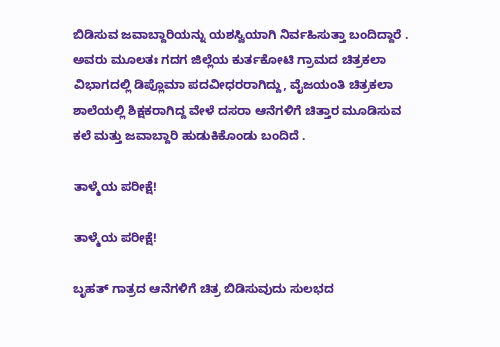ಬಿಡಿಸುವ ಜವಾಬ್ದಾರಿಯನ್ನು ಯಶಸ್ವಿಯಾಗಿ ನಿರ್ವಹಿಸುತ್ತಾ ಬಂದಿದ್ದಾರೆ . ಅವರು ಮೂಲತಃ ಗದಗ ಜಿಲ್ಲೆಯ ಕುರ್ತಕೋಟಿ ಗ್ರಾಮದ ಚಿತ್ರಕಲಾ ವಿಭಾಗದಲ್ಲಿ ಡಿಪ್ಲೊಮಾ ಪದವೀಧರರಾಗಿದ್ದು, ವೈಜಯಂತಿ ಚಿತ್ರಕಲಾ ಶಾಲೆಯಲ್ಲಿ ಶಿಕ್ಷಕರಾಗಿದ್ದ ವೇಳೆ ದಸರಾ ಆನೆಗಳಿಗೆ ಚಿತ್ತಾರ ಮೂಡಿಸುವ ಕಲೆ ಮತ್ತು ಜವಾಬ್ದಾರಿ ಹುಡುಕಿಕೊಂಡು ಬಂದಿದೆ .

ತಾಳ್ಮೆಯ ಪರೀಕ್ಷೆ!

ತಾಳ್ಮೆಯ ಪರೀಕ್ಷೆ!

ಬೃಹತ್ ಗಾತ್ರದ ಆನೆಗಳಿಗೆ ಚಿತ್ರ ಬಿಡಿಸುವುದು ಸುಲಭದ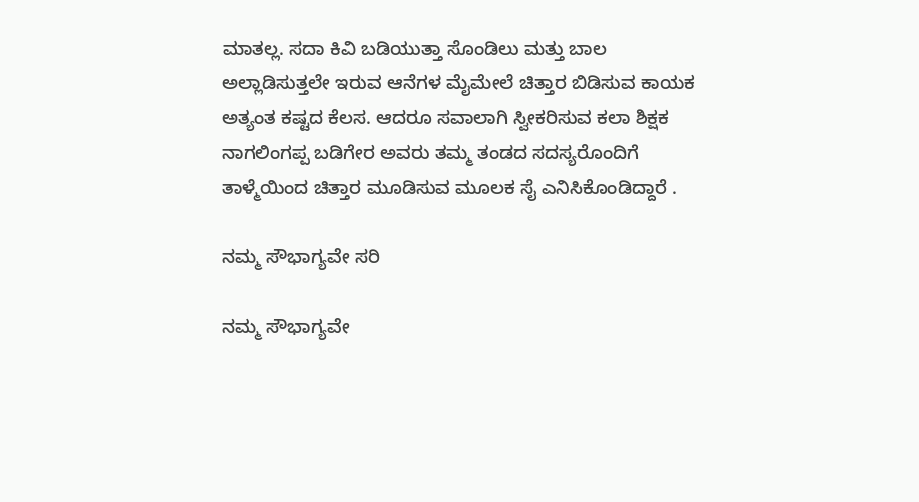ಮಾತಲ್ಲ. ಸದಾ ಕಿವಿ ಬಡಿಯುತ್ತಾ ಸೊಂಡಿಲು ಮತ್ತು ಬಾಲ ಅಲ್ಲಾಡಿಸುತ್ತಲೇ ಇರುವ ಆನೆಗಳ ಮೈಮೇಲೆ ಚಿತ್ತಾರ ಬಿಡಿಸುವ ಕಾಯಕ ಅತ್ಯಂತ ಕಷ್ಟದ ಕೆಲಸ. ಆದರೂ ಸವಾಲಾಗಿ ಸ್ವೀಕರಿಸುವ ಕಲಾ ಶಿಕ್ಷಕ ನಾಗಲಿಂಗಪ್ಪ ಬಡಿಗೇರ ಅವರು ತಮ್ಮ ತಂಡದ ಸದಸ್ಯರೊಂದಿಗೆ ತಾಳ್ಮೆಯಿಂದ ಚಿತ್ತಾರ ಮೂಡಿಸುವ ಮೂಲಕ ಸೈ ಎನಿಸಿಕೊಂಡಿದ್ದಾರೆ .

ನಮ್ಮ ಸೌಭಾಗ್ಯವೇ ಸರಿ

ನಮ್ಮ ಸೌಭಾಗ್ಯವೇ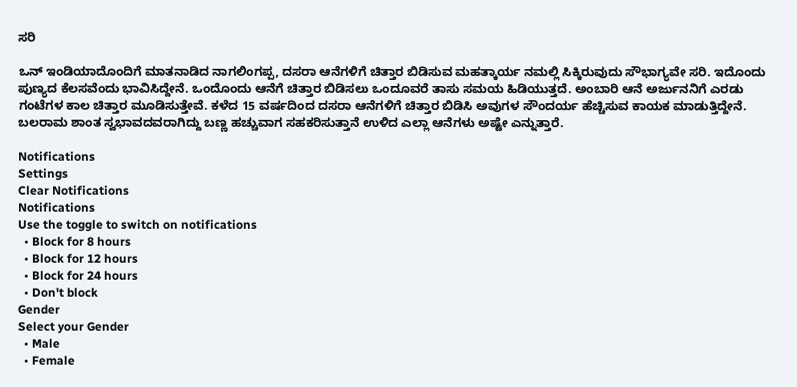ಸರಿ

ಒನ್ ಇಂಡಿಯಾದೊಂದಿಗೆ ಮಾತನಾಡಿದ ನಾಗಲಿಂಗಪ್ಪ, ದಸರಾ ಆನೆಗಳಿಗೆ ಚಿತ್ತಾರ ಬಿಡಿಸುವ ಮಹತ್ಕಾರ್ಯ ನಮಲ್ಲಿ ಸಿಕ್ಕಿರುವುದು ಸೌಭಾಗ್ಯವೇ ಸರಿ. ಇದೊಂದು ಪುಣ್ಯದ ಕೆಲಸವೆಂದು ಭಾವಿಸಿದ್ದೇನೆ. ಒಂದೊಂದು ಆನೆಗೆ ಚಿತ್ತಾರ ಬಿಡಿಸಲು ಒಂದೂವರೆ ತಾಸು ಸಮಯ ಹಿಡಿಯುತ್ತದೆ. ಅಂಬಾರಿ ಆನೆ ಅರ್ಜುನನಿಗೆ ಎರಡು ಗಂಟೆಗಳ ಕಾಲ ಚಿತ್ತಾರ ಮೂಡಿಸುತ್ತೇವೆ. ಕಳೆದ 15 ವರ್ಷದಿಂದ ದಸರಾ ಆನೆಗಳಿಗೆ ಚಿತ್ತಾರ ಬಿಡಿಸಿ ಅವುಗಳ ಸೌಂದರ್ಯ ಹೆಚ್ಚಿಸುವ ಕಾಯಕ ಮಾಡುತ್ತಿದ್ದೇನೆ. ಬಲರಾಮ ಶಾಂತ ಸ್ವಭಾವದವರಾಗಿದ್ದು ಬಣ್ಣ ಹಚ್ಚುವಾಗ ಸಹಕರಿಸುತ್ತಾನೆ ಉಳಿದ ಎಲ್ಲಾ ಆನೆಗಳು ಅಷ್ಟೇ ಎನ್ನುತ್ತಾರೆ.

Notifications
Settings
Clear Notifications
Notifications
Use the toggle to switch on notifications
  • Block for 8 hours
  • Block for 12 hours
  • Block for 24 hours
  • Don't block
Gender
Select your Gender
  • Male
  • Female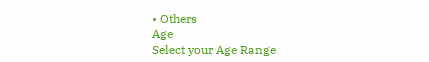• Others
Age
Select your Age Range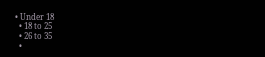• Under 18
  • 18 to 25
  • 26 to 35
  •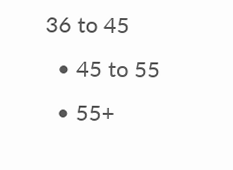36 to 45
  • 45 to 55
  • 55+